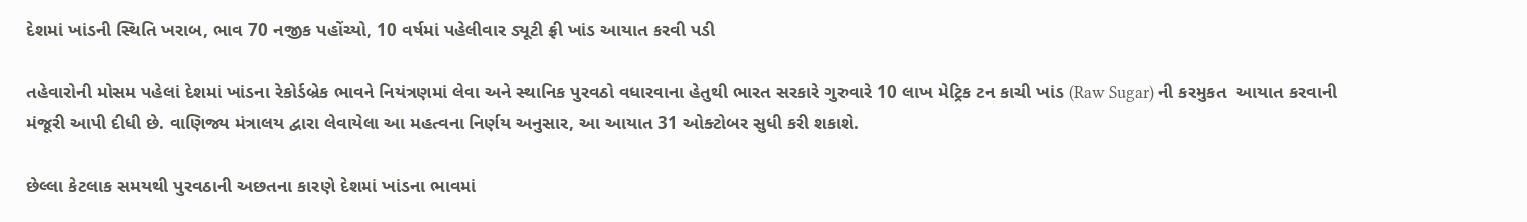દેશમાં ખાંડની સ્થિતિ ખરાબ, ભાવ 70 નજીક પહોંચ્યો, 10 વર્ષમાં પહેલીવાર ડ્યૂટી ફ્રી ખાંડ આયાત કરવી પડી

તહેવારોની મોસમ પહેલાં દેશમાં ખાંડના રેકોર્ડબ્રેક ભાવને નિયંત્રણમાં લેવા અને સ્થાનિક પુરવઠો વધારવાના હેતુથી ભારત સરકારે ગુરુવારે 10 લાખ મેટ્રિક ટન કાચી ખાંડ (Raw Sugar) ની કરમુકત  આયાત કરવાની મંજૂરી આપી દીધી છે. વાણિજ્ય મંત્રાલય દ્વારા લેવાયેલા આ મહત્વના નિર્ણય અનુસાર, આ આયાત 31 ઓક્ટોબર સુધી કરી શકાશે.

છેલ્લા કેટલાક સમયથી પુરવઠાની અછતના કારણે દેશમાં ખાંડના ભાવમાં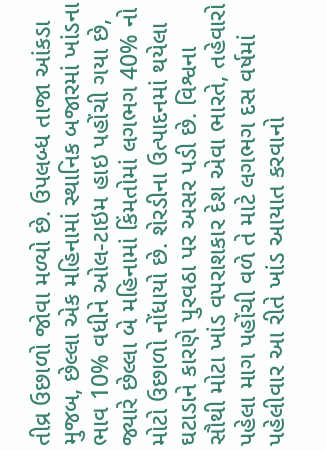તીવ્ર ઉછાળો જોવા મળ્યો છે. ઉપલબ્ધ તાજા આંકડા મુજબ, છેલ્લા એક મહિનામાં સ્થાનિક બજારમાં ખાંડના ભાવ 10% વધીને ઓલ-ટાઇમ હાઇ પહોંચી ગયા છે, જ્યારે છેલ્લા બે મહિનામાં કિંમતોમાં લગભગ 40% નો મોટો ઉછાળો નોંધાયો છે. શેરડીના ઉત્પાદનમાં થયેલા ઘટાડાને કારણે પુરવઠા પર અસર પડી છે. વિશ્વના સૌથી મોટા ખાંડ વપરાશકાર દેશ એવા ભારતે, તહેવારો પહેલા માગ પહોંચી વળે તે માટે લગભગ દસ વર્ષમાં પહેલીવાર આ રીતે ખાંડ આયાત કરવાનો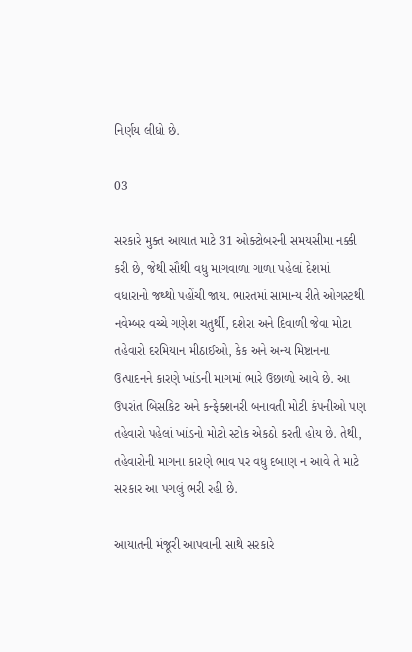નિર્ણય લીધો છે.

03

સરકારે મુક્ત આયાત માટે 31 ઓક્ટોબરની સમયસીમા નક્કી કરી છે, જેથી સૌથી વધુ માગવાળા ગાળા પહેલાં દેશમાં વધારાનો જથ્થો પહોંચી જાય. ભારતમાં સામાન્ય રીતે ઓગસ્ટથી નવેમ્બર વચ્ચે ગણેશ ચતુર્થી, દશેરા અને દિવાળી જેવા મોટા તહેવારો દરમિયાન મીઠાઈઓ, કેક અને અન્ય મિષ્ટાનના ઉત્પાદનને કારણે ખાંડની માગમાં ભારે ઉછાળો આવે છે. આ ઉપરાંત બિસકિટ અને કન્ફેક્શનરી બનાવતી મોટી કંપનીઓ પણ તહેવારો પહેલાં ખાંડનો મોટો સ્ટોક એકઠો કરતી હોય છે. તેથી, તહેવારોની માગના કારણે ભાવ પર વધુ દબાણ ન આવે તે માટે સરકાર આ પગલું ભરી રહી છે.

આયાતની મંજૂરી આપવાની સાથે સરકારે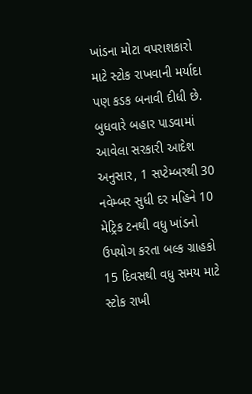ખાંડના મોટા વપરાશકારો માટે સ્ટોક રાખવાની મર્યાદા પણ કડક બનાવી દીધી છે. બુધવારે બહાર પાડવામાં આવેલા સરકારી આદેશ અનુસાર, 1 સપ્ટેમ્બરથી 30 નવેમ્બર સુધી દર મહિને 10 મેટ્રિક ટનથી વધુ ખાંડનો ઉપયોગ કરતા બલ્ક ગ્રાહકો 15 દિવસથી વધુ સમય માટે સ્ટોક રાખી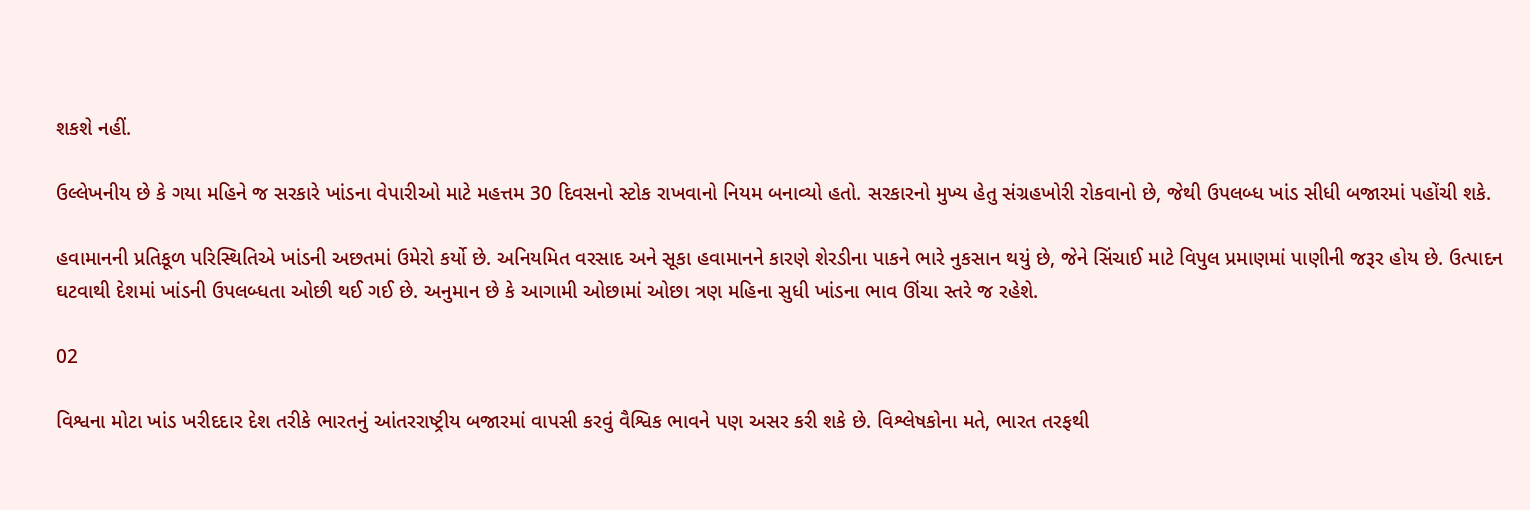શકશે નહીં.

ઉલ્લેખનીય છે કે ગયા મહિને જ સરકારે ખાંડના વેપારીઓ માટે મહત્તમ 30 દિવસનો સ્ટોક રાખવાનો નિયમ બનાવ્યો હતો. સરકારનો મુખ્ય હેતુ સંગ્રહખોરી રોકવાનો છે, જેથી ઉપલબ્ધ ખાંડ સીધી બજારમાં પહોંચી શકે.

હવામાનની પ્રતિકૂળ પરિસ્થિતિએ ખાંડની અછતમાં ઉમેરો કર્યો છે. અનિયમિત વરસાદ અને સૂકા હવામાનને કારણે શેરડીના પાકને ભારે નુકસાન થયું છે, જેને સિંચાઈ માટે વિપુલ પ્રમાણમાં પાણીની જરૂર હોય છે. ઉત્પાદન ઘટવાથી દેશમાં ખાંડની ઉપલબ્ધતા ઓછી થઈ ગઈ છે. અનુમાન છે કે આગામી ઓછામાં ઓછા ત્રણ મહિના સુધી ખાંડના ભાવ ઊંચા સ્તરે જ રહેશે.

02

વિશ્વના મોટા ખાંડ ખરીદદાર દેશ તરીકે ભારતનું આંતરરાષ્ટ્રીય બજારમાં વાપસી કરવું વૈશ્વિક ભાવને પણ અસર કરી શકે છે. વિશ્લેષકોના મતે, ભારત તરફથી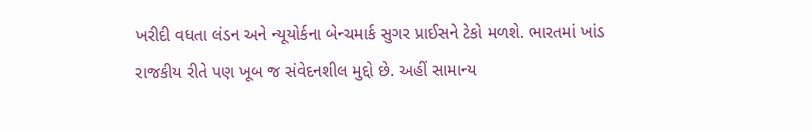ખરીદી વધતા લંડન અને ન્યૂયોર્કના બેન્ચમાર્ક સુગર પ્રાઈસને ટેકો મળશે. ભારતમાં ખાંડ રાજકીય રીતે પણ ખૂબ જ સંવેદનશીલ મુદ્દો છે. અહીં સામાન્ય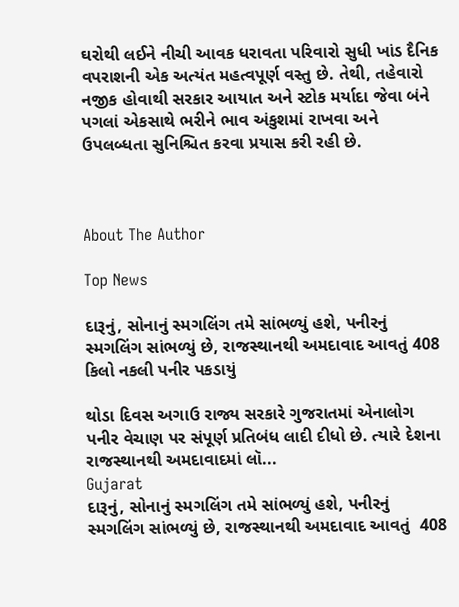ઘરોથી લઈને નીચી આવક ધરાવતા પરિવારો સુધી ખાંડ દૈનિક વપરાશની એક અત્યંત મહત્વપૂર્ણ વસ્તુ છે. તેથી, તહેવારો નજીક હોવાથી સરકાર આયાત અને સ્ટોક મર્યાદા જેવા બંને પગલાં એકસાથે ભરીને ભાવ અંકુશમાં રાખવા અને ઉપલબ્ધતા સુનિશ્ચિત કરવા પ્રયાસ કરી રહી છે.



About The Author

Top News

દારૂનું, સોનાનું સ્મગલિંગ તમે સાંભળ્યું હશે, પનીરનું સ્મગલિંગ સાંભળ્યું છે, રાજસ્થાનથી અમદાવાદ આવતું 408 કિલો નકલી પનીર પકડાયું

થોડા દિવસ અગાઉ રાજ્ય સરકારે ગુજરાતમાં એનાલોગ પનીર વેચાણ પર સંપૂર્ણ પ્રતિબંધ લાદી દીધો છે. ત્યારે દેશના રાજસ્થાનથી અમદાવાદમાં લૉ...
Gujarat
દારૂનું, સોનાનું સ્મગલિંગ તમે સાંભળ્યું હશે, પનીરનું સ્મગલિંગ સાંભળ્યું છે, રાજસ્થાનથી અમદાવાદ આવતું  408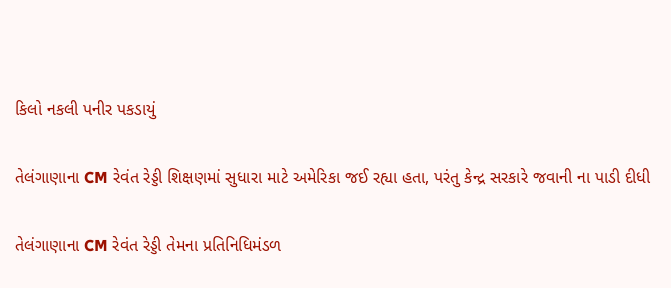કિલો નકલી પનીર પકડાયું

તેલંગાણાના CM રેવંત રેડ્ડી શિક્ષણમાં સુધારા માટે અમેરિકા જઈ રહ્યા હતા, પરંતુ કેન્દ્ર સરકારે જવાની ના પાડી દીધી

તેલંગાણાના CM રેવંત રેડ્ડી તેમના પ્રતિનિધિમંડળ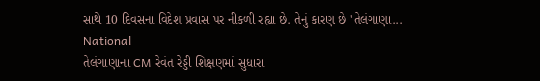સાથે 10 દિવસના વિદેશ પ્રવાસ પર નીકળી રહ્યા છે. તેનું કારણ છે 'તેલંગાણા...
National
તેલંગાણાના CM રેવંત રેડ્ડી શિક્ષણમાં સુધારા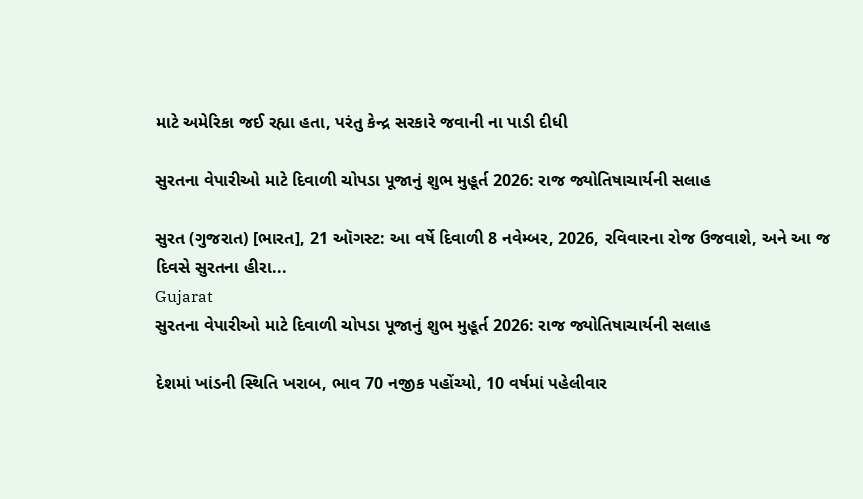માટે અમેરિકા જઈ રહ્યા હતા, પરંતુ કેન્દ્ર સરકારે જવાની ના પાડી દીધી

સુરતના વેપારીઓ માટે દિવાળી ચોપડા પૂજાનું શુભ મુહૂર્ત 2026: રાજ જ્યોતિષાચાર્યની સલાહ

સુરત (ગુજરાત) [ભારત], 21 ઑગસ્ટ: આ વર્ષે દિવાળી 8 નવેમ્બર, 2026, રવિવારના રોજ ઉજવાશે, અને આ જ દિવસે સુરતના હીરા...
Gujarat
સુરતના વેપારીઓ માટે દિવાળી ચોપડા પૂજાનું શુભ મુહૂર્ત 2026: રાજ જ્યોતિષાચાર્યની સલાહ

દેશમાં ખાંડની સ્થિતિ ખરાબ, ભાવ 70 નજીક પહોંચ્યો, 10 વર્ષમાં પહેલીવાર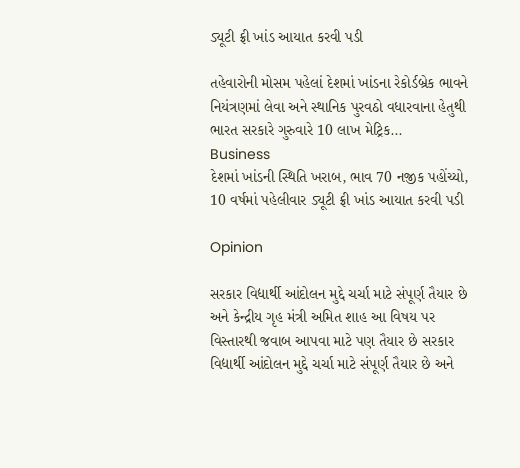ડ્યૂટી ફ્રી ખાંડ આયાત કરવી પડી

તહેવારોની મોસમ પહેલાં દેશમાં ખાંડના રેકોર્ડબ્રેક ભાવને નિયંત્રણમાં લેવા અને સ્થાનિક પુરવઠો વધારવાના હેતુથી ભારત સરકારે ગુરુવારે 10 લાખ મેટ્રિક...
Business
દેશમાં ખાંડની સ્થિતિ ખરાબ, ભાવ 70 નજીક પહોંચ્યો, 10 વર્ષમાં પહેલીવાર ડ્યૂટી ફ્રી ખાંડ આયાત કરવી પડી

Opinion

સરકાર વિદ્યાર્થી આંદોલન મુદ્દે ચર્ચા માટે સંપૂર્ણ તૈયાર છે અને કેન્દ્રીય ગૃહ મંત્રી અમિત શાહ આ વિષય પર વિસ્તારથી જવાબ આપવા માટે પણ તૈયાર છે સરકાર વિદ્યાર્થી આંદોલન મુદ્દે ચર્ચા માટે સંપૂર્ણ તૈયાર છે અને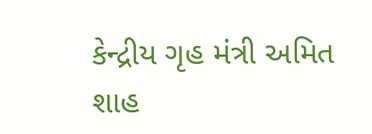કેન્દ્રીય ગૃહ મંત્રી અમિત શાહ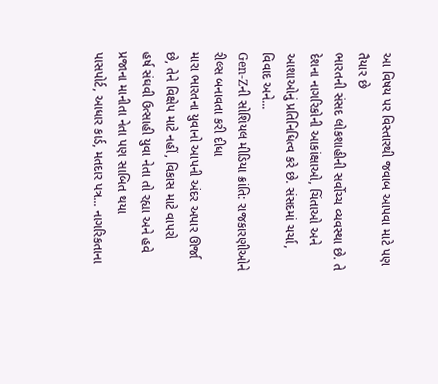આ વિષય પર વિસ્તારથી જવાબ આપવા માટે પણ તૈયાર છે
ભારતની સંસદ લોકશાહીની સર્વોચ્ચ વ્યવસ્થા છે. તે દેશના નાગરિકોની આકાંક્ષાઓ, ચિંતાઓ અને આશાઓનું પ્રતિનિધિત્વ કરે છે. સંસદમાં ચર્ચા, વિવાદ અને...
Gen-Zની સોશિયલ મીડિયા ક્રાંતિ: રાજકારણીઓને રીલ્સ બનાવતા કરી દીધા
મારા ભારતના યુવાનો આપની અંદર અપાર ઊર્જા છે, તેને વિક્ષેપ માટે નહીં, વિકાસ માટે વાપરો
હર્ષ સંઘવી ઉત્સાહી યુવા નેતા તો રહ્યા અને હવે પ્રજાના માનીતા નેતા પણ સાબિત થયા
પાસપોર્ટ, આધાર કાર્ડ, મતદાર પત્ર... નાગરિકતાના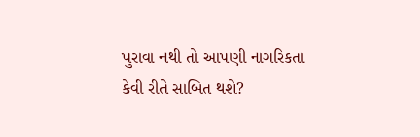પુરાવા નથી તો આપણી નાગરિકતા કેવી રીતે સાબિત થશે?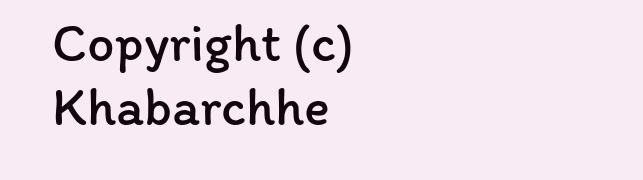Copyright (c) Khabarchhe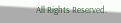All Rights Reserved.